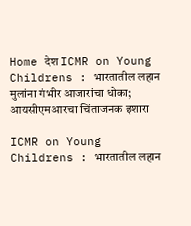Home देश ICMR on Young Childrens : भारतातील लहान मुलांना गंभीर आजारांचा धोका; आयसीएमआरचा चिंताजनक इशारा

ICMR on Young Childrens : भारतातील लहान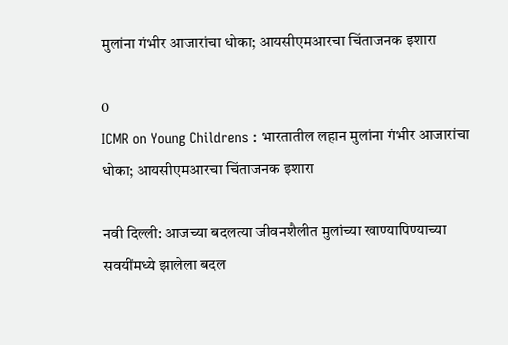मुलांना गंभीर आजारांचा धोका; आयसीएमआरचा चिंताजनक इशारा

0
ICMR on Young Childrens : भारतातील लहान मुलांना गंभीर आजारांचा धोका; आयसीएमआरचा चिंताजनक इशारा

नवी दिल्ली: आजच्या बदलत्या जीवनशैलीत मुलांच्या खाण्यापिण्याच्या सवयींमध्ये झालेला बदल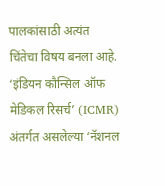पालकांसाठी अत्यंत चिंतेचा विषय बनला आहे. ‘इंडियन कौन्सिल ऑफ मेडिकल रिसर्च’ (ICMR) अंतर्गत असलेल्या ‘नॅशनल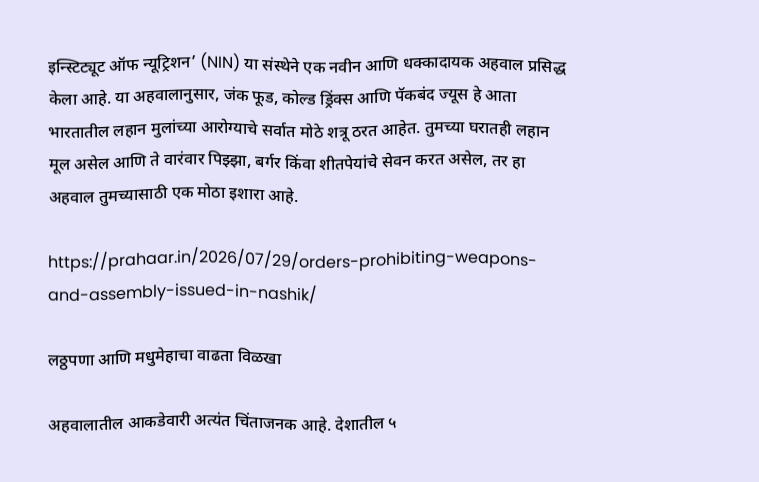इन्स्टिट्यूट ऑफ न्यूट्रिशन’ (NIN) या संस्थेने एक नवीन आणि धक्कादायक अहवाल प्रसिद्ध केला आहे. या अहवालानुसार, जंक फूड, कोल्ड ड्रिंक्स आणि पॅकबंद ज्यूस हे आता भारतातील लहान मुलांच्या आरोग्याचे सर्वात मोठे शत्रू ठरत आहेत. तुमच्या घरातही लहान मूल असेल आणि ते वारंवार पिझ्झा, बर्गर किंवा शीतपेयांचे सेवन करत असेल, तर हा अहवाल तुमच्यासाठी एक मोठा इशारा आहे.

https://prahaar.in/2026/07/29/orders-prohibiting-weapons-and-assembly-issued-in-nashik/

लठ्ठपणा आणि मधुमेहाचा वाढता विळखा

अहवालातील आकडेवारी अत्यंत चिंताजनक आहे. देशातील ५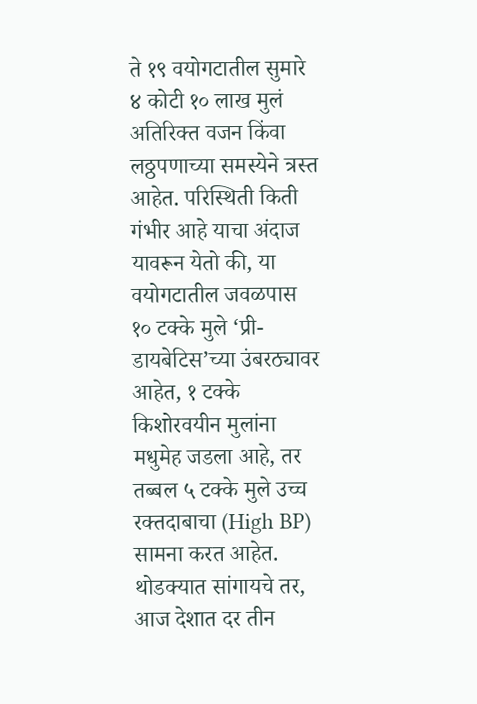ते १९ वयोगटातील सुमारे ४ कोटी १० लाख मुलं अतिरिक्त वजन किंवा लठ्ठपणाच्या समस्येने त्रस्त आहेत. परिस्थिती किती गंभीर आहे याचा अंदाज यावरून येतो की, या वयोगटातील जवळपास १० टक्के मुले ‘प्री-डायबेटिस’च्या उंबरठ्यावर आहेत, १ टक्के किशोरवयीन मुलांना मधुमेह जडला आहे, तर तब्बल ५ टक्के मुले उच्च रक्तदाबाचा (High BP) सामना करत आहेत. थोडक्यात सांगायचे तर, आज देशात दर तीन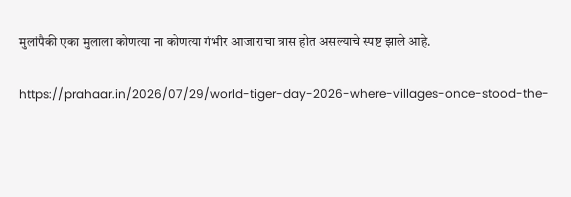मुलांपैकी एका मुलाला कोणत्या ना कोणत्या गंभीर आजाराचा त्रास होत असल्याचे स्पष्ट झाले आहे.

https://prahaar.in/2026/07/29/world-tiger-day-2026-where-villages-once-stood-the-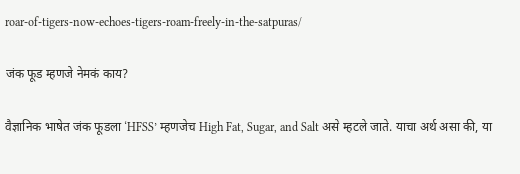roar-of-tigers-now-echoes-tigers-roam-freely-in-the-satpuras/

जंक फूड म्हणजे नेमकं काय?

वैज्ञानिक भाषेत जंक फूडला ‘HFSS’ म्हणजेच High Fat, Sugar, and Salt असे म्हटले जाते. याचा अर्थ असा की, या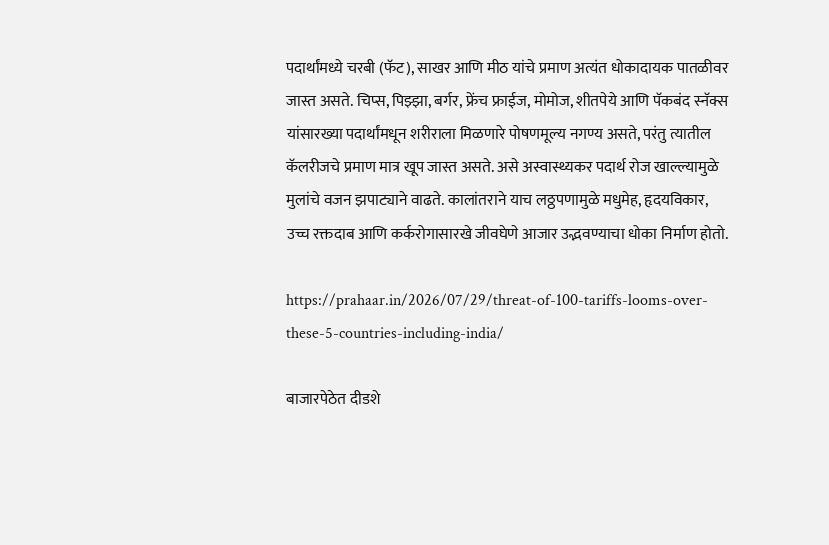पदार्थांमध्ये चरबी (फॅट), साखर आणि मीठ यांचे प्रमाण अत्यंत धोकादायक पातळीवर जास्त असते. चिप्स, पिझ्झा, बर्गर, फ्रेंच फ्राईज, मोमोज, शीतपेये आणि पॅकबंद स्नॅक्स यांसारख्या पदार्थांमधून शरीराला मिळणारे पोषणमूल्य नगण्य असते, परंतु त्यातील कॅलरीजचे प्रमाण मात्र खूप जास्त असते. असे अस्वास्थ्यकर पदार्थ रोज खाल्ल्यामुळे मुलांचे वजन झपाट्याने वाढते. कालांतराने याच लठ्ठपणामुळे मधुमेह, हृदयविकार, उच्च रक्तदाब आणि कर्करोगासारखे जीवघेणे आजार उद्भवण्याचा धोका निर्माण होतो.

https://prahaar.in/2026/07/29/threat-of-100-tariffs-looms-over-these-5-countries-including-india/

बाजारपेठेत दीडशे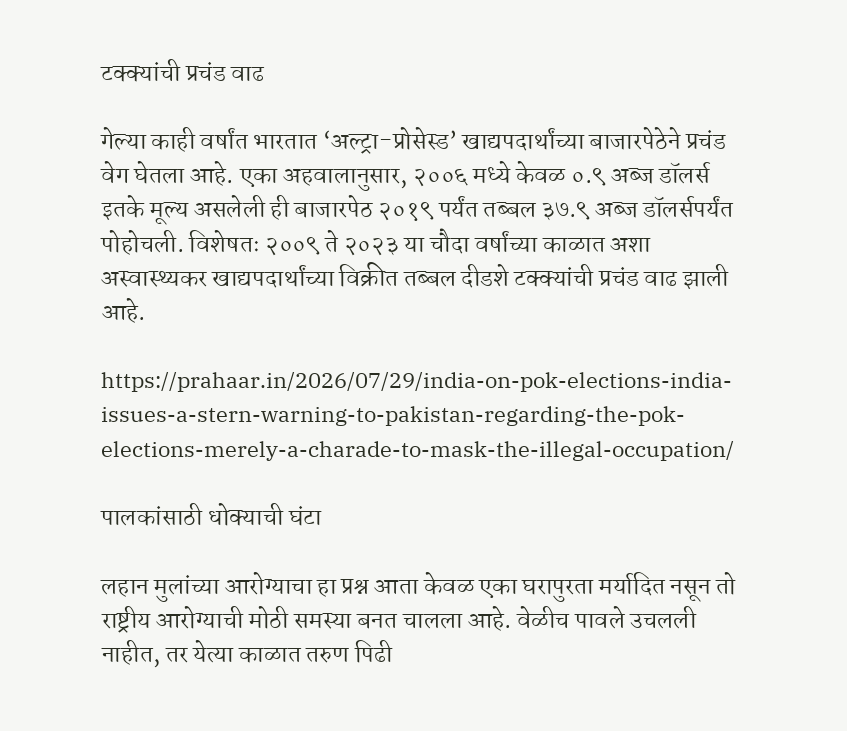टक्क्यांची प्रचंड वाढ

गेल्या काही वर्षांत भारतात ‘अल्ट्रा-प्रोसेस्ड’ खाद्यपदार्थांच्या बाजारपेठेने प्रचंड वेग घेतला आहे. एका अहवालानुसार, २००६ मध्ये केवळ ०.९ अब्ज डॉलर्स इतके मूल्य असलेली ही बाजारपेठ २०१९ पर्यंत तब्बल ३७.९ अब्ज डॉलर्सपर्यंत पोहोचली. विशेषतः २००९ ते २०२३ या चौदा वर्षांच्या काळात अशा अस्वास्थ्यकर खाद्यपदार्थांच्या विक्रीत तब्बल दीडशे टक्क्यांची प्रचंड वाढ झाली आहे.

https://prahaar.in/2026/07/29/india-on-pok-elections-india-issues-a-stern-warning-to-pakistan-regarding-the-pok-elections-merely-a-charade-to-mask-the-illegal-occupation/

पालकांसाठी धोक्याची घंटा

लहान मुलांच्या आरोग्याचा हा प्रश्न आता केवळ एका घरापुरता मर्यादित नसून तो राष्ट्रीय आरोग्याची मोठी समस्या बनत चालला आहे. वेळीच पावले उचलली नाहीत, तर येत्या काळात तरुण पिढी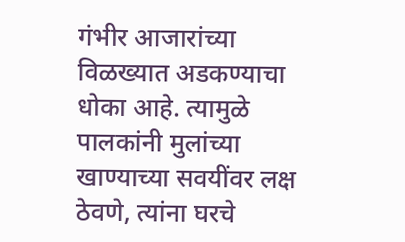गंभीर आजारांच्या विळख्यात अडकण्याचा धोका आहे. त्यामुळे पालकांनी मुलांच्या खाण्याच्या सवयींवर लक्ष ठेवणे, त्यांना घरचे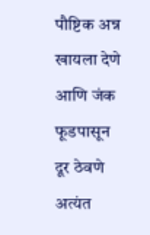पौष्टिक अन्न खायला देणे आणि जंक फूडपासून दूर ठेवणे अत्यंत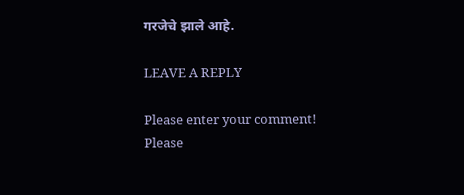गरजेचे झाले आहे.

LEAVE A REPLY

Please enter your comment!
Please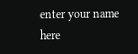enter your name here